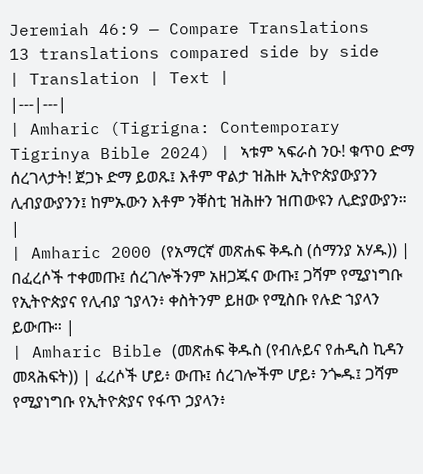Jeremiah 46:9 — Compare Translations
13 translations compared side by side
| Translation | Text |
|---|---|
| Amharic (Tigrigna: Contemporary Tigrinya Bible 2024) | ኣቱም ኣፍራስ ንዑ! ቁጥዐ ድማ ሰረገላታት! ጀጋኑ ድማ ይወጹ፤ እቶም ዋልታ ዝሕዙ ኢትዮጵያውያንን ሊብያውያንን፤ ከምኡውን እቶም ንቐስቲ ዝሕዙን ዝጠውዩን ሊድያውያን። |
| Amharic 2000 (የአማርኛ መጽሐፍ ቅዱስ (ሰማንያ አሃዱ)) | በፈረሶች ተቀመጡ፤ ሰረገሎችንም አዘጋጁና ውጡ፤ ጋሻም የሚያነግቡ የኢትዮጵያና የሊብያ ኀያላን፥ ቀስትንም ይዘው የሚስቡ የሉድ ኀያላን ይውጡ። |
| Amharic Bible (መጽሐፍ ቅዱስ (የብሉይና የሐዲስ ኪዳን መጻሕፍት)) | ፈረሶች ሆይ፥ ውጡ፤ ሰረገሎችም ሆይ፥ ንጐዱ፤ ጋሻም የሚያነግቡ የኢትዮጵያና የፋጥ ኃያላን፥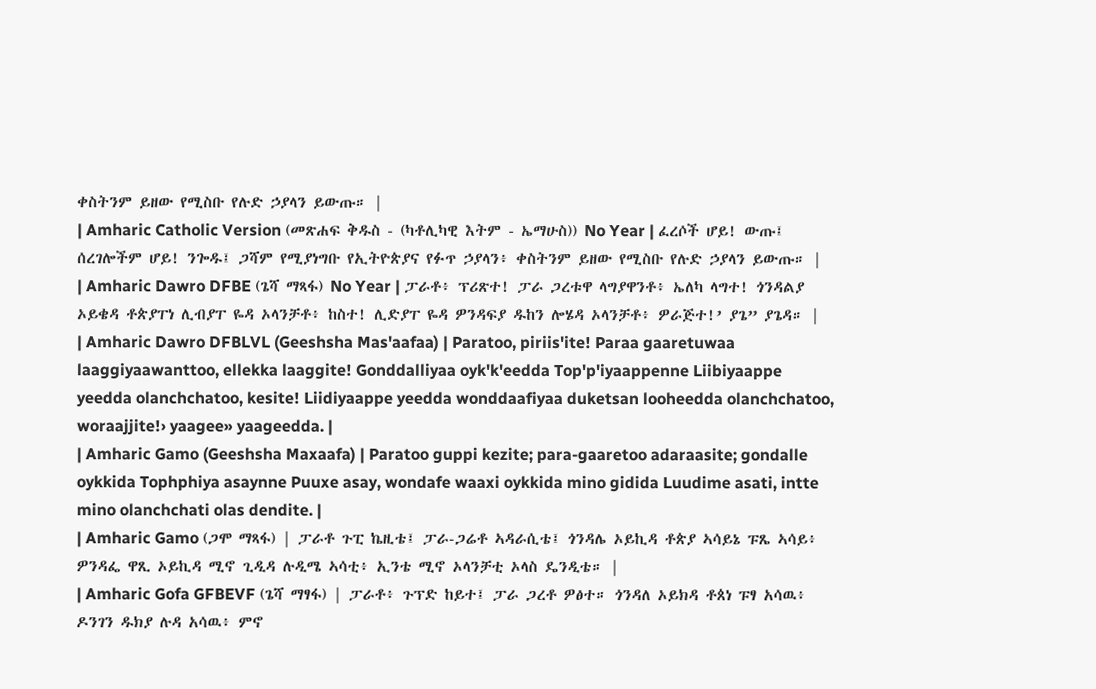ቀስትንም ይዘው የሚስቡ የሉድ ኃያላን ይውጡ። |
| Amharic Catholic Version (መጽሐፍ ቅዱስ - (ካቶሊካዊ እትም - ኤማሁስ)) No Year | ፈረሶች ሆይ! ውጡ፤ ሰረገሎችም ሆይ! ንጐዱ፤ ጋሻም የሚያነግቡ የኢትዮጵያና የፉጥ ኃያላን፥ ቀስትንም ይዘው የሚስቡ የሉድ ኃያላን ይውጡ። |
| Amharic Dawro DFBE (ጌሻ ማጻፋ) No Year | ፓራቶ፥ ፕሪጽተ! ፓራ ጋረቱዋ ላግያዋንቶ፥ ኤለካ ላግተ! ጎንዳልያ ኦይቄዳ ቶጵያፐነ ሊብያፐ ዬዳ ኦላንቻቶ፥ ከስተ! ሊድያፐ ዬዳ ዎንዳፍያ ዱከን ሎሄዳ ኦላንቻቶ፥ ዎራጅተ!’ ያጌ” ያጌዳ። |
| Amharic Dawro DFBLVL (Geeshsha Mas'aafaa) | Paratoo, piriis'ite! Paraa gaaretuwaa laaggiyaawanttoo, ellekka laaggite! Gonddalliyaa oyk'k'eedda Top'p'iyaappenne Liibiyaappe yeedda olanchchatoo, kesite! Liidiyaappe yeedda wonddaafiyaa duketsan looheedda olanchchatoo, woraajjite!› yaagee» yaageedda. |
| Amharic Gamo (Geeshsha Maxaafa) | Paratoo guppi kezite; para-gaaretoo adaraasite; gondalle oykkida Tophphiya asaynne Puuxe asay, wondafe waaxi oykkida mino gidida Luudime asati, intte mino olanchchati olas dendite. |
| Amharic Gamo (ጋሞ ማጻፋ) | ፓራቶ ጉፒ ኬዚቴ፤ ፓራ-ጋሬቶ ኣዳራሲቴ፤ ጎንዳሌ ኦይኪዳ ቶጵያ ኣሳይኔ ፑጼ ኣሳይ፥ ዎንዳፌ ዋጺ ኦይኪዳ ሚኖ ጊዲዳ ሉዲሜ ኣሳቲ፥ ኢንቴ ሚኖ ኦላንቻቲ ኦላስ ዴንዲቴ። |
| Amharic Gofa GFBEVF (ጌሻ ማፃፋ) | ፓራቶ፥ ጉፕድ ከይተ፤ ፓራ ጋረቶ ዎፅተ። ጎንዳለ ኦይክዳ ቶጰነ ፑፃ አሳዉ፥ ዶንገን ዱክያ ሉዳ አሳዉ፥ ምኖ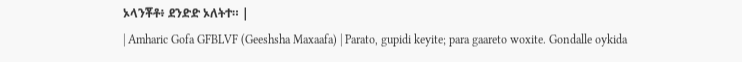ኦላንቾቶ፥ ደንድድ ኦለትተ። |
| Amharic Gofa GFBLVF (Geeshsha Maxaafa) | Parato, gupidi keyite; para gaareto woxite. Gondalle oykida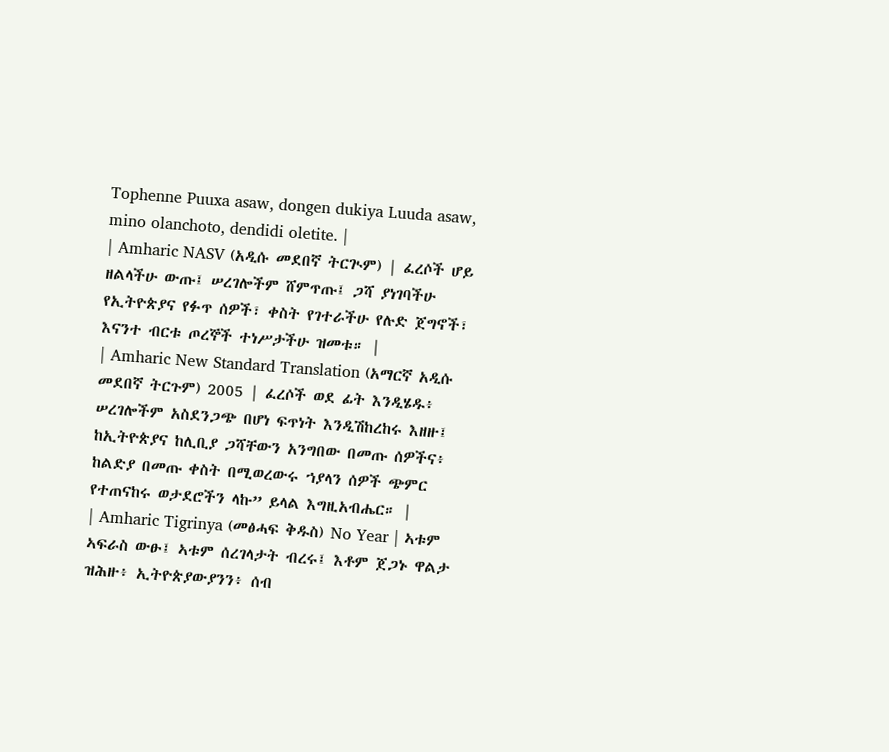Tophenne Puuxa asaw, dongen dukiya Luuda asaw, mino olanchoto, dendidi oletite. |
| Amharic NASV (አዲሱ መደበኛ ትርጒም) | ፈረሶች ሆይ ዘልላችሁ ውጡ፤ ሠረገሎችም ሸምጥጡ፤ ጋሻ ያነገባችሁ የኢትዮጵያና የፉጥ ሰዎች፣ ቀስት የገተራችሁ የሉድ ጀግኖች፣ እናንተ ብርቱ ጦረኞች ተነሥታችሁ ዝመቱ። |
| Amharic New Standard Translation (አማርኛ አዲሱ መደበኛ ትርጉም) 2005 | ፈረሶች ወደ ፊት እንዲሄዱ፥ ሠረገሎችም አስደንጋጭ በሆነ ፍጥነት እንዲሽከረከሩ እዘዙ፤ ከኢትዮጵያና ከሊቢያ ጋሻቸውን አንግበው በመጡ ሰዎችና፥ ከልድያ በመጡ ቀስት በሚወረውሩ ኀያላን ሰዎች ጭምር የተጠናከሩ ወታደሮችን ላኩ” ይላል እግዚአብሔር። |
| Amharic Tigrinya (መፅሓፍ ቅዱስ) No Year | ኣቱም ኣፍራስ ውፁ፤ ኣቱም ሰረገላታት ብረሩ፤ እቶም ጀጋኑ ዋልታ ዝሕዙ፥ ኢትዮጵያውያንን፥ ሰብ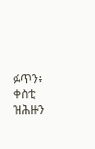ፉጥን፥ ቀስቲ ዝሕዙን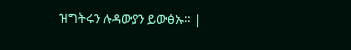ዝግትሩን ሉዳውያን ይውፅኡ። |